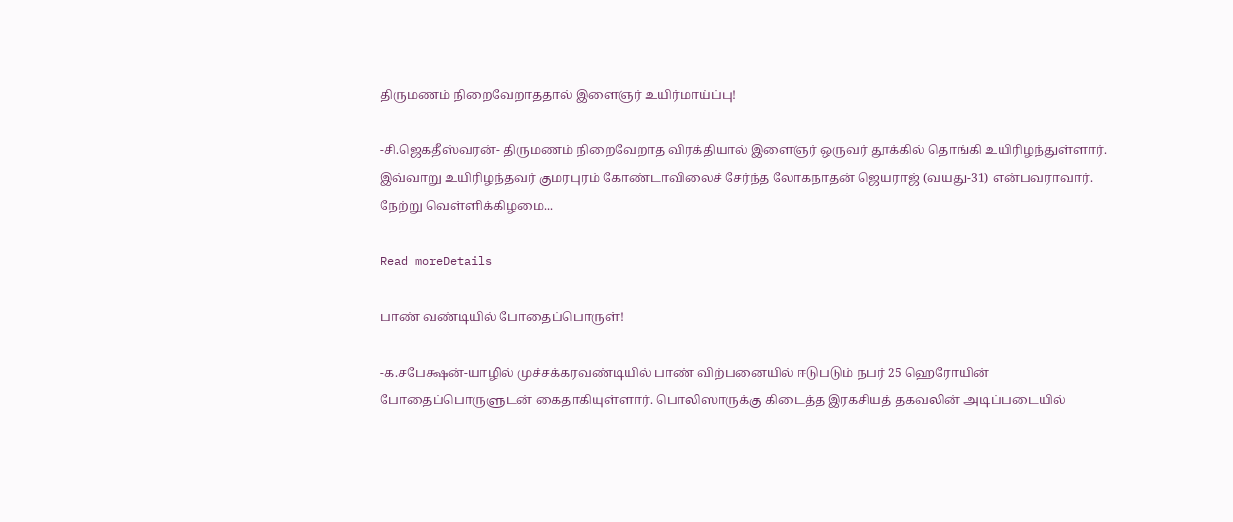திருமணம் நிறைவேறாததால் இளைஞர் உயிர்மாய்ப்பு!

-சி.ஜெகதீஸ்வரன்- திருமணம் நிறைவேறாத விரக்தியால் இளைஞர் ஒருவர் தூக்கில் தொங்கி உயிரிழந்துள்ளார். இவ்வாறு உயிரிழந்தவர் குமரபுரம் கோண்டாவிலைச் சேர்ந்த லோகநாதன் ஜெயராஜ் (வயது-31) என்பவராவார். நேற்று வெள்ளிக்கிழமை...

Read moreDetails

பாண் வண்டியில் போதைப்பொருள்!

-க.சபேக்ஷன்-யாழில் முச்சக்கரவண்டியில் பாண் விற்பனையில் ஈடுபடும் நபர் 25 ஹெரோயின் போதைப்பொருளுடன் கைதாகியுள்ளார். பொலிஸாருக்கு கிடைத்த இரகசியத் தகவலின் அடிப்படையில்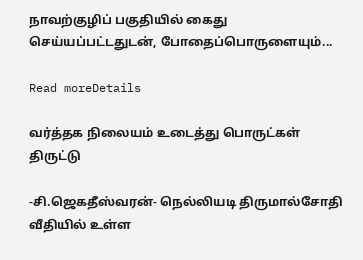நாவற்குழிப் பகுதியில் கைது செய்யப்பட்டதுடன், போதைப்பொருளையும்...

Read moreDetails

வர்த்தக நிலையம் உடைத்து பொருட்கள் திருட்டு

-சி.ஜெகதீஸ்வரன்- நெல்லியடி திருமால்சோதி வீதியில் உள்ள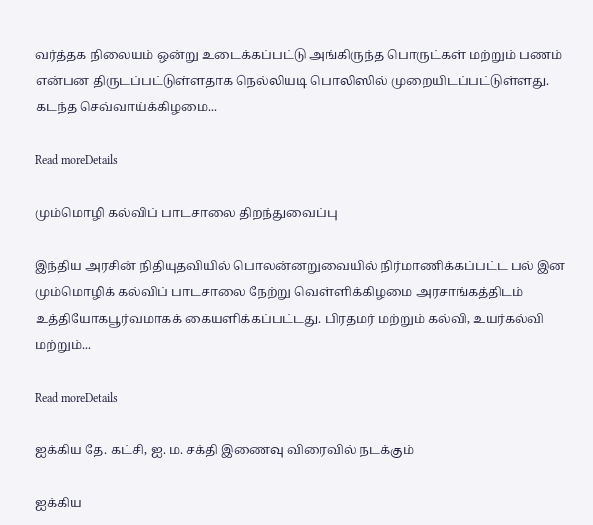வர்த்தக நிலையம் ஒன்று உடைக்கப்பட்டு அங்கிருந்த பொருட்கள் மற்றும் பணம் என்பன திருடப்பட்டுள்ளதாக நெல்லியடி பொலிஸில் முறையிடப்பட்டுள்ளது. கடந்த செவ்வாய்க்கிழமை...

Read moreDetails

மும்மொழி கல்விப் பாடசாலை திறந்துவைப்பு

இந்திய அரசின் நிதியுதவியில் பொலன்னறுவையில் நிர்மாணிக்கப்பட்ட பல் இன மும்மொழிக் கல்விப் பாடசாலை நேற்று வெள்ளிக்கிழமை அரசாங்கத்திடம் உத்தியோகபூர்வமாகக் கையளிக்கப்பட்டது. பிரதமர் மற்றும் கல்வி, உயர்கல்வி மற்றும்...

Read moreDetails

ஐக்கிய தே. கட்சி, ஐ. ம. சக்தி இணைவு விரைவில் நடக்கும்

ஐக்கிய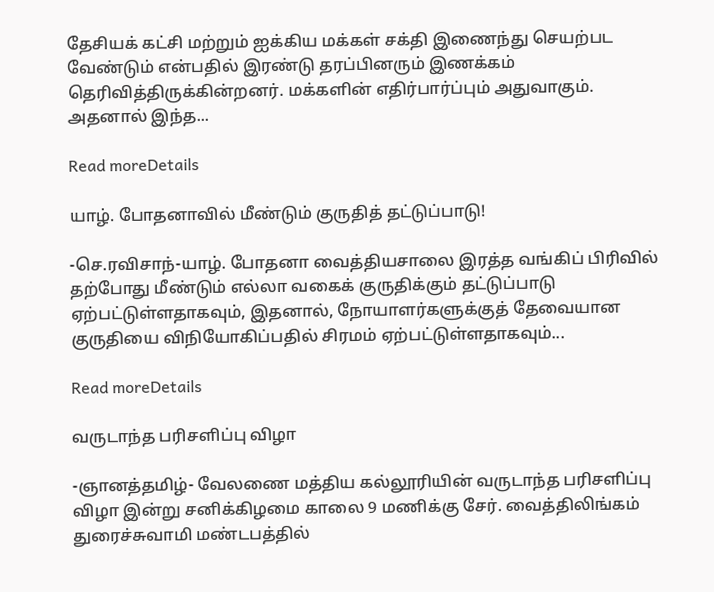தேசியக் கட்சி மற்றும் ஐக்கிய மக்கள் சக்தி இணைந்து செயற்பட வேண்டும் என்பதில் இரண்டு தரப்பினரும் இணக்கம் தெரிவித்திருக்கின்றனர். மக்களின் எதிர்பார்ப்பும் அதுவாகும். அதனால் இந்த...

Read moreDetails

யாழ். போதனாவில் மீண்டும் குருதித் தட்டுப்பாடு!

-செ.ரவிசாந்-யாழ். போதனா வைத்தியசாலை இரத்த வங்கிப் பிரிவில் தற்போது மீண்டும் எல்லா வகைக் குருதிக்கும் தட்டுப்பாடு ஏற்பட்டுள்ளதாகவும், இதனால், நோயாளர்களுக்குத் தேவையான குருதியை விநியோகிப்பதில் சிரமம் ஏற்பட்டுள்ளதாகவும்...

Read moreDetails

வருடாந்த பரிசளிப்பு விழா

-ஞானத்தமிழ்- வேலணை மத்திய கல்லூரியின் வருடாந்த பரிசளிப்பு விழா இன்று சனிக்கிழமை காலை 9 மணிக்கு சேர். வைத்திலிங்கம் துரைச்சுவாமி மண்டபத்தில்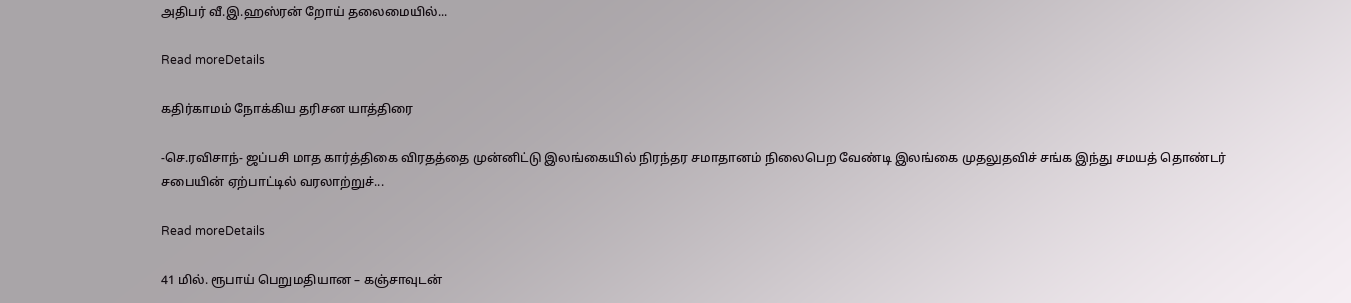அதிபர் வீ.இ.ஹஸ்ரன் றோய் தலைமையில்...

Read moreDetails

கதிர்காமம் நோக்கிய தரிசன யாத்திரை

-செ.ரவிசாந்- ஜப்பசி மாத கார்த்திகை விரதத்தை முன்னிட்டு இலங்கையில் நிரந்தர சமாதானம் நிலைபெற வேண்டி இலங்கை முதலுதவிச் சங்க இந்து சமயத் தொண்டர் சபையின் ஏற்பாட்டில் வரலாற்றுச்...

Read moreDetails

41 மில். ரூபாய் பெறுமதியான – கஞ்சாவுடன்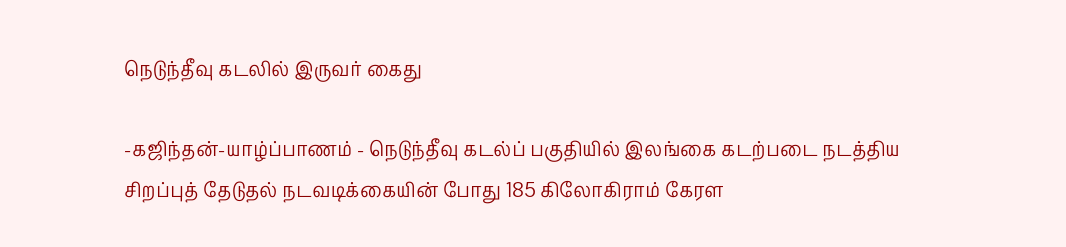நெடுந்தீவு கடலில் இருவர் கைது

-கஜிந்தன்-யாழ்ப்பாணம் - நெடுந்தீவு கடல்ப் பகுதியில் இலங்கை கடற்படை நடத்திய சிறப்புத் தேடுதல் நடவடிக்கையின் போது 185 கிலோகிராம் கேரள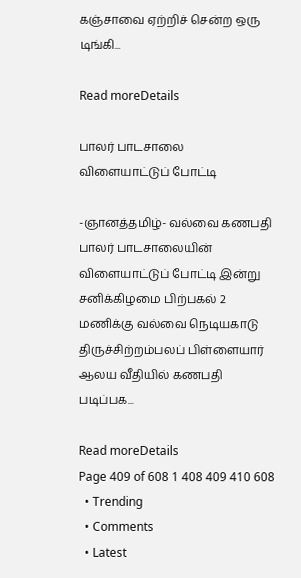கஞ்சாவை ஏற்றிச் சென்ற ஒரு டிங்கி...

Read moreDetails

பாலர் பாடசாலை விளையாட்டுப் போட்டி

-ஞானத்தமிழ்- வல்வை கணபதி பாலர் பாடசாலையின் விளையாட்டுப் போட்டி இன்று சனிக்கிழமை பிற்பகல் 2 மணிக்கு வல்வை நெடியகாடு திருச்சிற்றம்பலப் பிள்ளையார் ஆலய வீதியில் கணபதி படிப்பக...

Read moreDetails
Page 409 of 608 1 408 409 410 608
  • Trending
  • Comments
  • Latest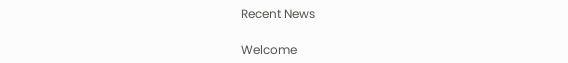Recent News

Welcome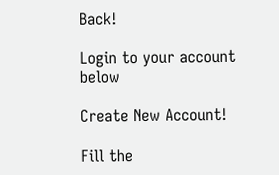Back!

Login to your account below

Create New Account!

Fill the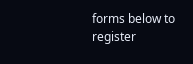forms below to register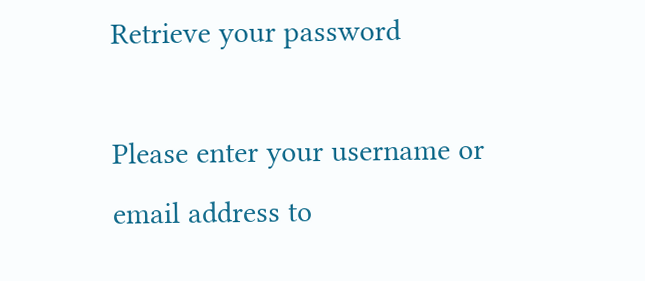Retrieve your password

Please enter your username or email address to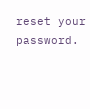reset your password.